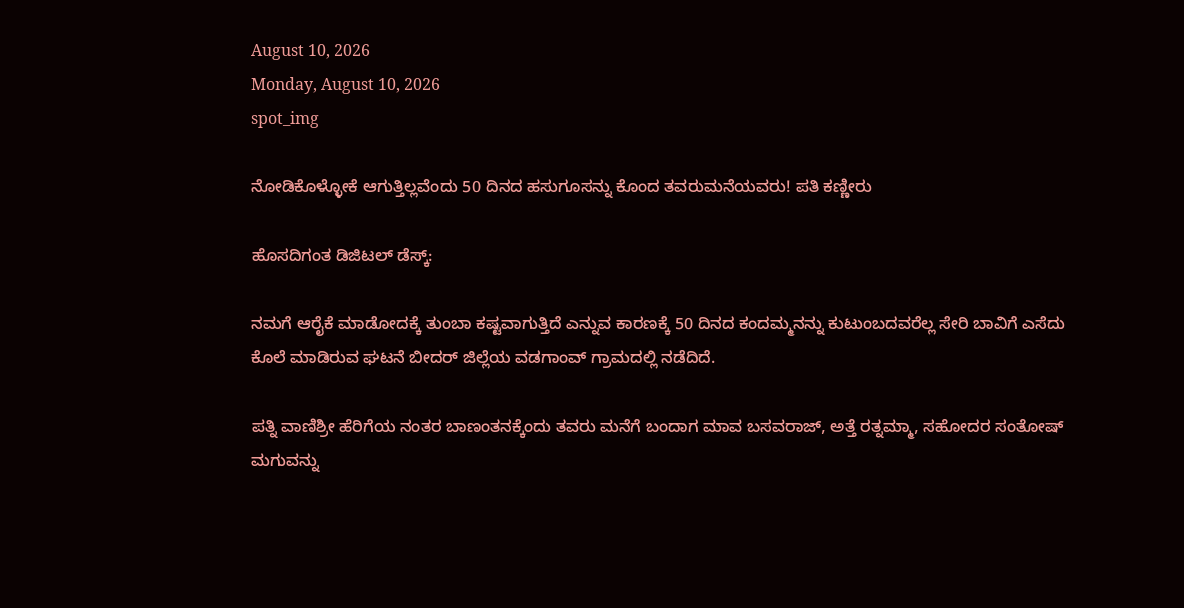August 10, 2026
Monday, August 10, 2026
spot_img

ನೋಡಿಕೊಳ್ಳೋಕೆ ಆಗುತ್ತಿಲ್ಲವೆಂದು 50 ದಿನದ ಹಸುಗೂಸನ್ನು ಕೊಂದ ತವರುಮನೆಯವರು! ಪತಿ ಕಣ್ಣೀರು

ಹೊಸದಿಗಂತ ಡಿಜಿಟಲ್‌ ಡೆಸ್ಕ್‌:

ನಮಗೆ ಆರೈಕೆ ಮಾಡೋದಕ್ಕೆ ತುಂಬಾ ಕಷ್ಟವಾಗುತ್ತಿದೆ ಎನ್ನುವ ಕಾರಣಕ್ಕೆ 50 ದಿನದ ಕಂದಮ್ಮನನ್ನು ಕುಟುಂಬದವರೆಲ್ಲ ಸೇರಿ ಬಾವಿಗೆ ಎಸೆದು ಕೊಲೆ ಮಾಡಿರುವ ಘಟನೆ ಬೀದರ್‌ ಜಿಲ್ಲೆಯ ವಡಗಾಂವ್‌ ಗ್ರಾಮದಲ್ಲಿ ನಡೆದಿದೆ.

ಪತ್ನಿ ವಾಣಿಶ್ರೀ ಹೆರಿಗೆಯ ನಂತರ ಬಾಣಂತನಕ್ಕೆಂದು ತವರು ಮನೆಗೆ ಬಂದಾಗ ಮಾವ ಬಸವರಾಜ್‌, ಅತ್ತೆ ರತ್ನಮ್ಮಾ, ಸಹೋದರ ಸಂತೋಷ್‌ ಮಗುವನ್ನು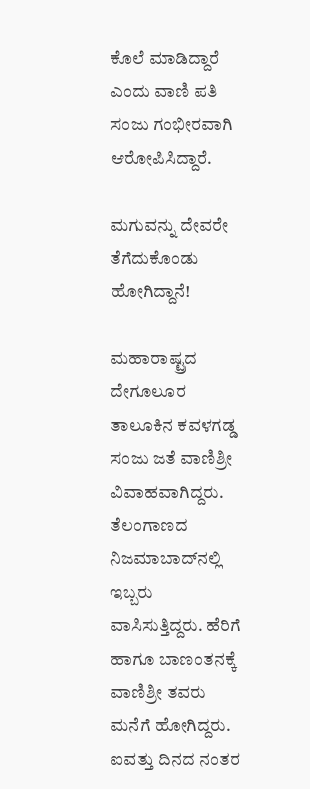ಕೊಲೆ ಮಾಡಿದ್ದಾರೆ ಎಂದು ವಾಣಿ ಪತಿ ಸಂಜು ಗಂಭೀರವಾಗಿ ಆರೋಪಿಸಿದ್ದಾರೆ.

ಮಗುವನ್ನು ದೇವರೇ ತೆಗೆದುಕೊಂಡು ಹೋಗಿದ್ದಾನೆ!

ಮಹಾರಾಷ್ಟ್ರದ ದೇಗೂಲೂರ ತಾಲೂಕಿನ ಕವಳಗಡ್ಡ ಸಂಜು ಜತೆ ವಾಣಿಶ್ರೀ ವಿವಾಹವಾಗಿದ್ದರು. ತೆಲಂಗಾಣದ ನಿಜಮಾಬಾದ್‌ನಲ್ಲಿ ಇಬ್ಬರು ವಾಸಿಸುತ್ತಿದ್ದರು. ಹೆರಿಗೆ ಹಾಗೂ ಬಾಣಂತನಕ್ಕೆ ವಾಣಿಶ್ರೀ ತವರು ಮನೆಗೆ ಹೋಗಿದ್ದರು. ಐವತ್ತು ದಿನದ ನಂತರ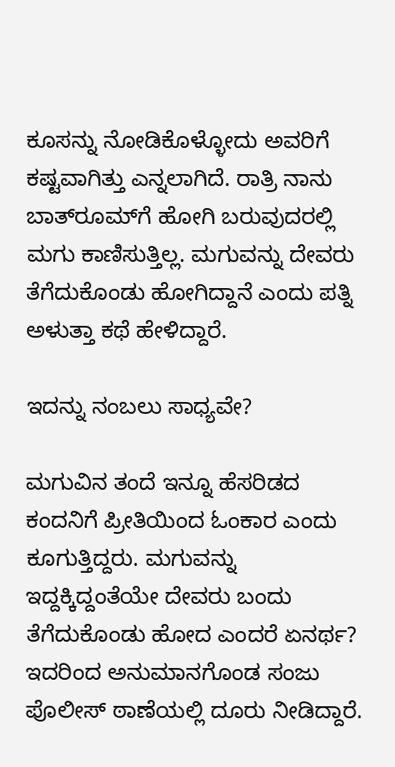ಕೂಸನ್ನು ನೋಡಿಕೊಳ್ಳೋದು ಅವರಿಗೆ ಕಷ್ಟವಾಗಿತ್ತು ಎನ್ನಲಾಗಿದೆ. ರಾತ್ರಿ ನಾನು ಬಾತ್‌ರೂಮ್‌ಗೆ ಹೋಗಿ ಬರುವುದರಲ್ಲಿ ಮಗು ಕಾಣಿಸುತ್ತಿಲ್ಲ. ಮಗುವನ್ನು ದೇವರು ತೆಗೆದುಕೊಂಡು ಹೋಗಿದ್ದಾನೆ ಎಂದು ಪತ್ನಿ ಅಳುತ್ತಾ ಕಥೆ ಹೇಳಿದ್ದಾರೆ.

ಇದನ್ನು ನಂಬಲು ಸಾಧ್ಯವೇ?

ಮಗುವಿನ ತಂದೆ ಇನ್ನೂ ಹೆಸರಿಡದ ಕಂದನಿಗೆ ಪ್ರೀತಿಯಿಂದ ಓಂಕಾರ ಎಂದು ಕೂಗುತ್ತಿದ್ದರು. ಮಗುವನ್ನು ಇದ್ದಕ್ಕಿದ್ದಂತೆಯೇ ದೇವರು ಬಂದು ತೆಗೆದುಕೊಂಡು ಹೋದ ಎಂದರೆ ಏನರ್ಥ? ಇದರಿಂದ ಅನುಮಾನಗೊಂಡ ಸಂಜು ಪೊಲೀಸ್‌ ಠಾಣೆಯಲ್ಲಿ ದೂರು ನೀಡಿದ್ದಾರೆ.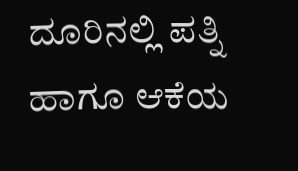ದೂರಿನಲ್ಲಿ ಪತ್ನಿ ಹಾಗೂ ಆಕೆಯ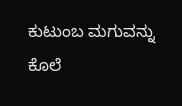ಕುಟುಂಬ ಮಗುವನ್ನು ಕೊಲೆ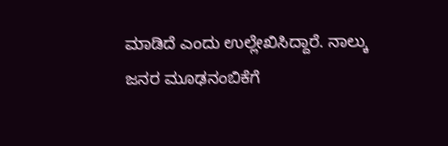ಮಾಡಿದೆ ಎಂದು ಉಲ್ಲೇಖಿಸಿದ್ದಾರೆ. ನಾಲ್ಕು ಜನರ ಮೂಢನಂಬಿಕೆಗೆ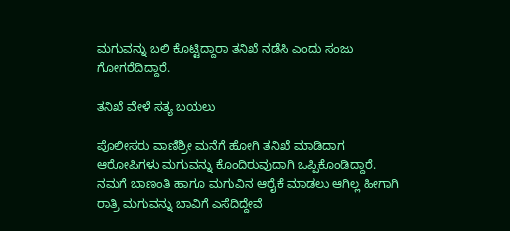ಮಗುವನ್ನು ಬಲಿ ಕೊಟ್ಟಿದ್ದಾರಾ ತನಿಖೆ ನಡೆಸಿ ಎಂದು ಸಂಜು ಗೋಗರೆದಿದ್ದಾರೆ.

ತನಿಖೆ ವೇಳೆ ಸತ್ಯ ಬಯಲು

ಪೊಲೀಸರು ವಾಣಿಶ್ರೀ ಮನೆಗೆ ಹೋಗಿ ತನಿಖೆ ಮಾಡಿದಾಗ ಆರೋಪಿಗಳು ಮಗುವನ್ನು ಕೊಂದಿರುವುದಾಗಿ ಒಪ್ಪಿಕೊಂಡಿದ್ದಾರೆ. ನಮಗೆ ಬಾಣಂತಿ ಹಾಗೂ ಮಗುವಿನ ಆರೈಕೆ ಮಾಡಲು ಆಗಿಲ್ಲ ಹೀಗಾಗಿ ರಾತ್ರಿ ಮಗುವನ್ನು ಬಾವಿಗೆ ಎಸೆದಿದ್ದೇವೆ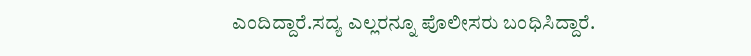ಎಂದಿದ್ದಾರೆ.ಸದ್ಯ ಎಲ್ಲರನ್ನೂ ಪೊಲೀಸರು ಬಂಧಿಸಿದ್ದಾರೆ.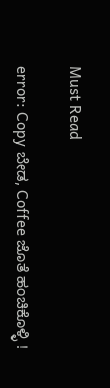Must Read

error: Copy ಬೇಡ, Coffee ಜೊತೆ ಹಂಚಿಕೊಳ್ಳಿ !